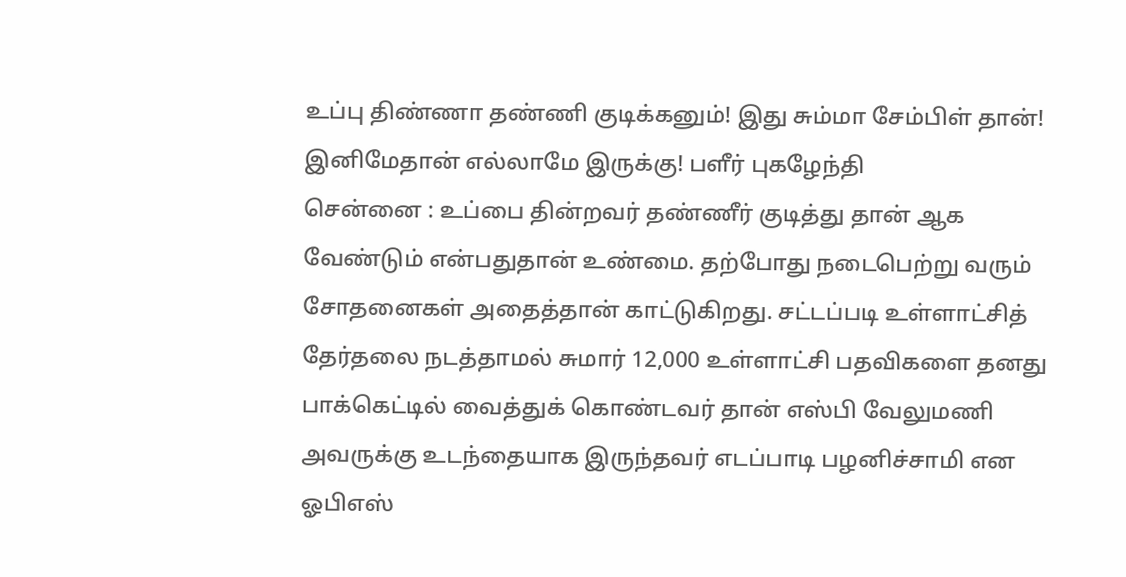உப்பு திண்ணா தண்ணி குடிக்கனும்! இது சும்மா சேம்பிள் தான்! இனிமேதான் எல்லாமே இருக்கு! பளீர் புகழேந்தி
சென்னை : உப்பை தின்றவர் தண்ணீர் குடித்து தான் ஆக வேண்டும் என்பதுதான் உண்மை. தற்போது நடைபெற்று வரும் சோதனைகள் அதைத்தான் காட்டுகிறது. சட்டப்படி உள்ளாட்சித் தேர்தலை நடத்தாமல் சுமார் 12,000 உள்ளாட்சி பதவிகளை தனது பாக்கெட்டில் வைத்துக் கொண்டவர் தான் எஸ்பி வேலுமணி அவருக்கு உடந்தையாக இருந்தவர் எடப்பாடி பழனிச்சாமி என ஓபிஎஸ்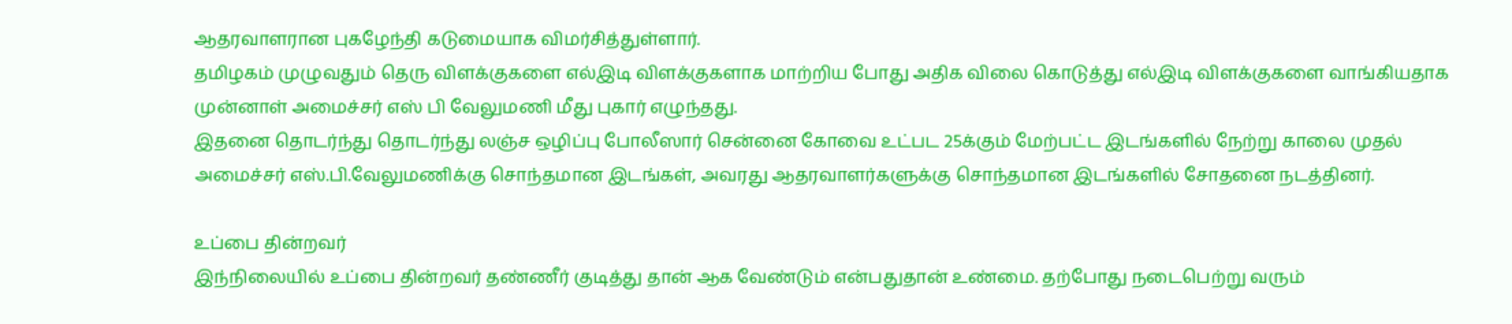ஆதரவாளரான புகழேந்தி கடுமையாக விமர்சித்துள்ளார்.
தமிழகம் முழுவதும் தெரு விளக்குகளை எல்இடி விளக்குகளாக மாற்றிய போது அதிக விலை கொடுத்து எல்இடி விளக்குகளை வாங்கியதாக முன்னாள் அமைச்சர் எஸ் பி வேலுமணி மீது புகார் எழுந்தது.
இதனை தொடர்ந்து தொடர்ந்து லஞ்ச ஒழிப்பு போலீஸார் சென்னை கோவை உட்பட 25க்கும் மேற்பட்ட இடங்களில் நேற்று காலை முதல் அமைச்சர் எஸ்.பி.வேலுமணிக்கு சொந்தமான இடங்கள், அவரது ஆதரவாளர்களுக்கு சொந்தமான இடங்களில் சோதனை நடத்தினர்.

உப்பை தின்றவர்
இந்நிலையில் உப்பை தின்றவர் தண்ணீர் குடித்து தான் ஆக வேண்டும் என்பதுதான் உண்மை. தற்போது நடைபெற்று வரும்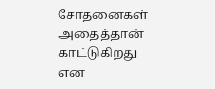சோதனைகள் அதைத்தான் காட்டுகிறது என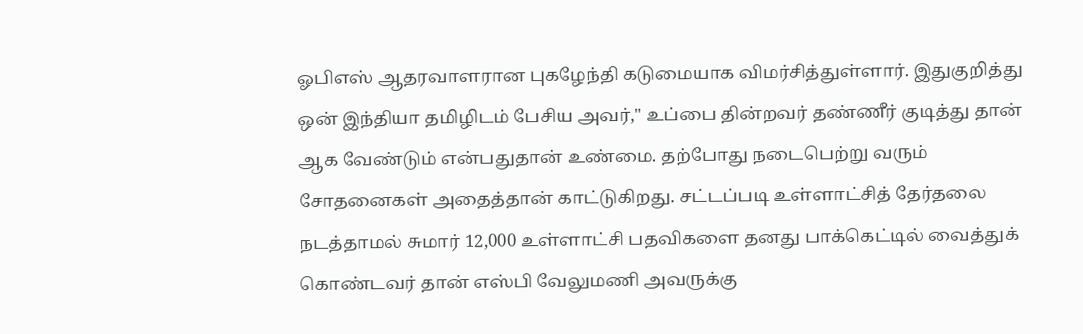ஓபிஎஸ் ஆதரவாளரான புகழேந்தி கடுமையாக விமர்சித்துள்ளார். இதுகுறித்து ஒன் இந்தியா தமிழிடம் பேசிய அவர்," உப்பை தின்றவர் தண்ணீர் குடித்து தான் ஆக வேண்டும் என்பதுதான் உண்மை. தற்போது நடைபெற்று வரும் சோதனைகள் அதைத்தான் காட்டுகிறது. சட்டப்படி உள்ளாட்சித் தேர்தலை நடத்தாமல் சுமார் 12,000 உள்ளாட்சி பதவிகளை தனது பாக்கெட்டில் வைத்துக் கொண்டவர் தான் எஸ்பி வேலுமணி அவருக்கு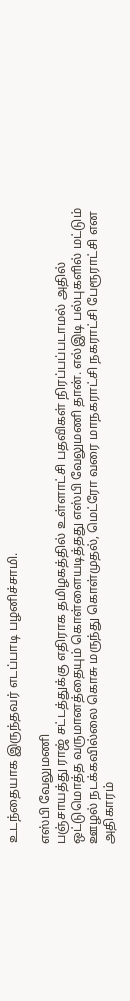உடந்தையாக இருந்தவர் எடப்பாடி பழனிச்சாமி.

எஸ்பி வேலுமணி
பஞ்சாயத்து ராஜ் சட்டத்துக்கு எதிராக தமிழகத்தில் உள்ளாட்சி பதவிகள் நிரப்பப்படாமல் அதில் ஒட்டுமொத்த வருமானத்தையும் கொள்ளையடித்தது எஸ்பி வேலுமணி தான். எல்இடி பல்புகளில் மட்டும் ஊழல் நடக்கவில்லை கொசு மருந்து கொள்முதல், மெட்ரோ வரை மாநகராட்சி நகராட்சி பேரூராட்சி என அதிகாரம்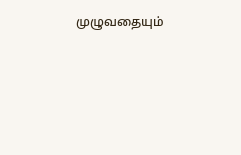முழுவதையும்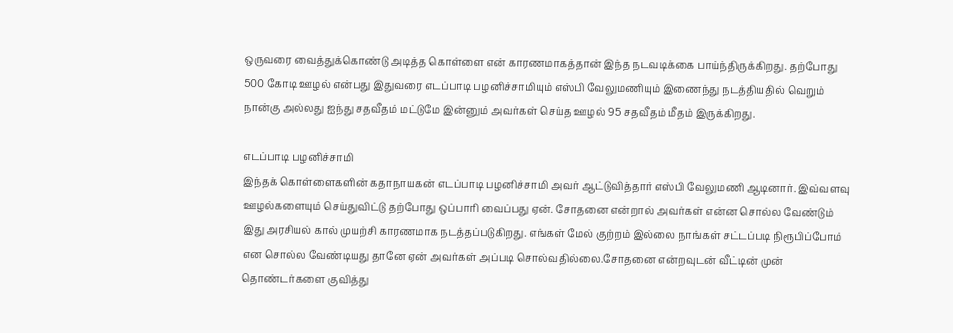ஒருவரை வைத்துக்கொண்டு அடித்த கொள்ளை என் காரணமாகத்தான் இந்த நடவடிக்கை பாய்ந்திருக்கிறது. தற்போது 500 கோடி ஊழல் என்பது இதுவரை எடப்பாடி பழனிச்சாமியும் எஸ்பி வேலுமணியும் இணைந்து நடத்தியதில் வெறும் நான்கு அல்லது ஐந்து சதவீதம் மட்டுமே இன்னும் அவர்கள் செய்த ஊழல் 95 சதவீதம் மீதம் இருக்கிறது.

எடப்பாடி பழனிச்சாமி
இந்தக் கொள்ளைகளின் கதாநாயகன் எடப்பாடி பழனிச்சாமி அவர் ஆட்டுவித்தார் எஸ்பி வேலுமணி ஆடினார். இவ்வளவு ஊழல்களையும் செய்துவிட்டு தற்போது ஒப்பாரி வைப்பது ஏன். சோதனை என்றால் அவர்கள் என்ன சொல்ல வேண்டும் இது அரசியல் கால் முயற்சி காரணமாக நடத்தப்படுகிறது. எங்கள் மேல் குற்றம் இல்லை நாங்கள் சட்டப்படி நிரூபிப்போம் என சொல்ல வேண்டியது தானே ஏன் அவர்கள் அப்படி சொல்வதில்லை.சோதனை என்றவுடன் வீட்டின் முன் தொண்டர்களை குவித்து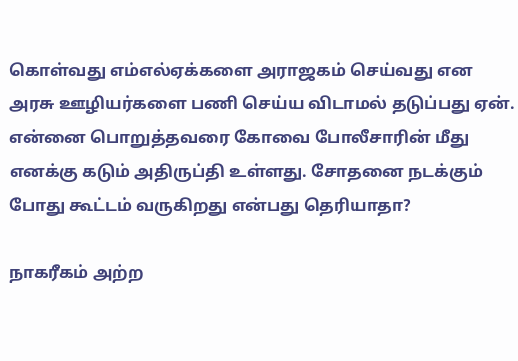கொள்வது எம்எல்ஏக்களை அராஜகம் செய்வது என அரசு ஊழியர்களை பணி செய்ய விடாமல் தடுப்பது ஏன். என்னை பொறுத்தவரை கோவை போலீசாரின் மீது எனக்கு கடும் அதிருப்தி உள்ளது. சோதனை நடக்கும் போது கூட்டம் வருகிறது என்பது தெரியாதா?

நாகரீகம் அற்ற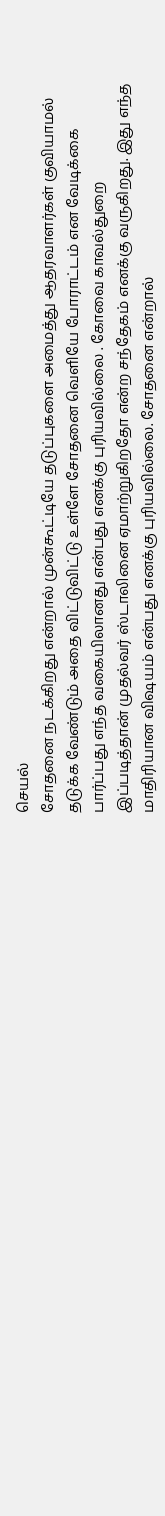செயல்
சோதனை நடக்கிறது என்றால் முன்கூட்டியே தடுப்புகளை அமைத்து ஆதரவாளர்கள் குவியாமல் தடுக்க வேண்டும் அதை விட்டுவிட்டு உள்ளே சோதனை வெளியே போராட்டம் என வேடிக்கை பார்ப்பது எந்த வகையிலானது என்பது எனக்கு புரியவில்லை . கோவை காவல்துறை இப்படித்தான் முதல்வர் ஸ்டாலினை ஏமாற்றுகிறதோ என்ற சந்தேகம் எனக்கு வருகிறது. இது எந்த மாதிரியான விஷயம் என்பது எனக்கு புரியவில்லை. சோதனை என்றால்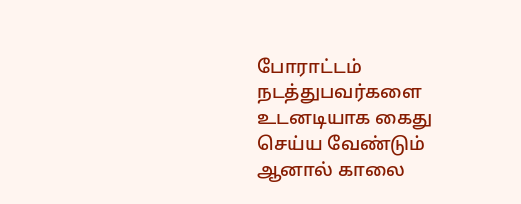போராட்டம் நடத்துபவர்களை உடனடியாக கைது செய்ய வேண்டும் ஆனால் காலை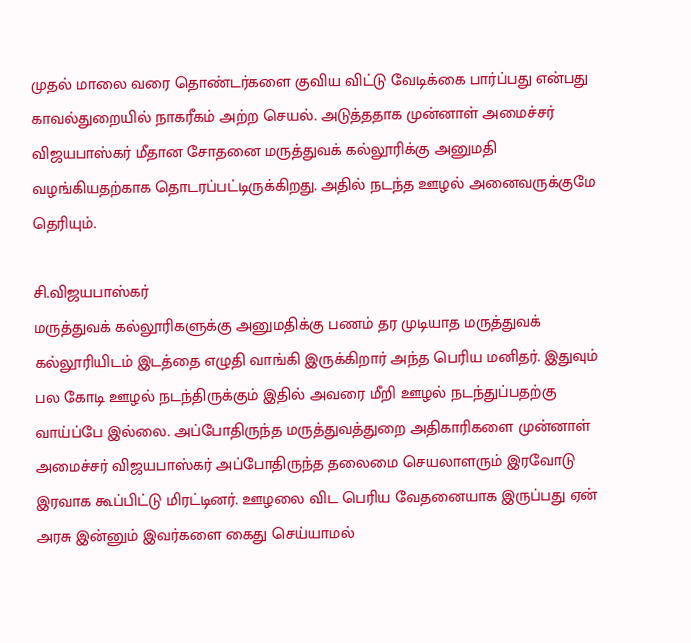முதல் மாலை வரை தொண்டர்களை குவிய விட்டு வேடிக்கை பார்ப்பது என்பது காவல்துறையில் நாகரீகம் அற்ற செயல். அடுத்ததாக முன்னாள் அமைச்சர் விஜயபாஸ்கர் மீதான சோதனை மருத்துவக் கல்லூரிக்கு அனுமதி வழங்கியதற்காக தொடரப்பட்டிருக்கிறது. அதில் நடந்த ஊழல் அனைவருக்குமே தெரியும்.

சி.விஜயபாஸ்கர்
மருத்துவக் கல்லூரிகளுக்கு அனுமதிக்கு பணம் தர முடியாத மருத்துவக் கல்லூரியிடம் இடத்தை எழுதி வாங்கி இருக்கிறார் அந்த பெரிய மனிதர். இதுவும் பல கோடி ஊழல் நடந்திருக்கும் இதில் அவரை மீறி ஊழல் நடந்துப்பதற்கு வாய்ப்பே இல்லை. அப்போதிருந்த மருத்துவத்துறை அதிகாரிகளை முன்னாள் அமைச்சர் விஜயபாஸ்கர் அப்போதிருந்த தலைமை செயலாளரும் இரவோடு இரவாக கூப்பிட்டு மிரட்டினர். ஊழலை விட பெரிய வேதனையாக இருப்பது ஏன் அரசு இன்னும் இவர்களை கைது செய்யாமல்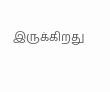இருக்கிறது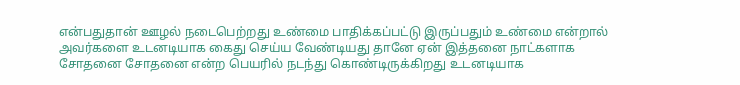என்பதுதான் ஊழல் நடைபெற்றது உண்மை பாதிக்கப்பட்டு இருப்பதும் உண்மை என்றால் அவர்களை உடனடியாக கைது செய்ய வேண்டியது தானே ஏன் இத்தனை நாட்களாக சோதனை சோதனை என்ற பெயரில் நடந்து கொண்டிருக்கிறது உடனடியாக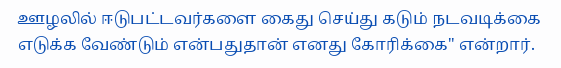ஊழலில் ஈடுபட்டவர்களை கைது செய்து கடும் நடவடிக்கை எடுக்க வேண்டும் என்பதுதான் எனது கோரிக்கை" என்றார்.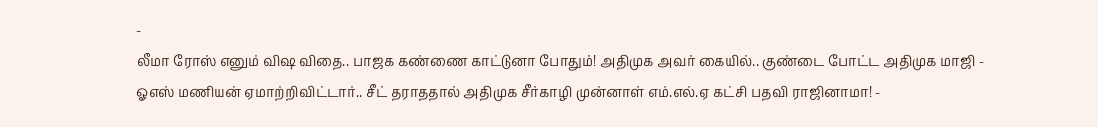-
லீமா ரோஸ் எனும் விஷ விதை.. பாஜக கண்ணை காட்டுனா போதும்! அதிமுக அவர் கையில்.. குண்டை போட்ட அதிமுக மாஜி -
ஓஎஸ் மணியன் ஏமாற்றிவிட்டார்.. சீட் தராததால் அதிமுக சீர்காழி முன்னாள் எம்.எல்.ஏ கட்சி பதவி ராஜினாமா! -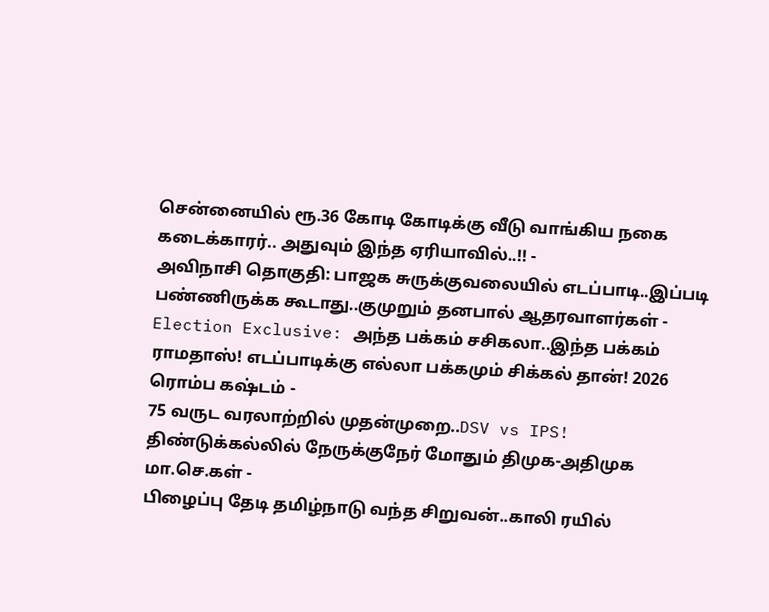சென்னையில் ரூ.36 கோடி கோடிக்கு வீடு வாங்கிய நகை கடைக்காரர்.. அதுவும் இந்த ஏரியாவில்..!! -
அவிநாசி தொகுதி: பாஜக சுருக்குவலையில் எடப்பாடி..இப்படி பண்ணிருக்க கூடாது..குமுறும் தனபால் ஆதரவாளர்கள் -
Election Exclusive: அந்த பக்கம் சசிகலா..இந்த பக்கம் ராமதாஸ்! எடப்பாடிக்கு எல்லா பக்கமும் சிக்கல் தான்! 2026 ரொம்ப கஷ்டம் -
75 வருட வரலாற்றில் முதன்முறை..DSV vs IPS! திண்டுக்கல்லில் நேருக்குநேர் மோதும் திமுக-அதிமுக மா.செ.கள் -
பிழைப்பு தேடி தமிழ்நாடு வந்த சிறுவன்..காலி ரயில்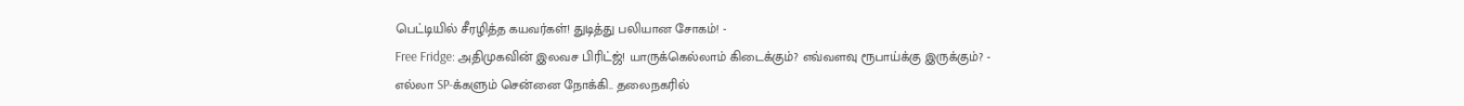பெட்டியில் சீரழித்த கயவர்கள்! துடித்து பலியான சோகம்! -
Free Fridge: அதிமுகவின் இலவச பிரிட்ஜ்! யாருக்கெல்லாம் கிடைக்கும்? எவ்வளவு ரூபாய்க்கு இருக்கும்? -
எல்லா SP-க்களும் சென்னை நோக்கி.. தலைநகரில்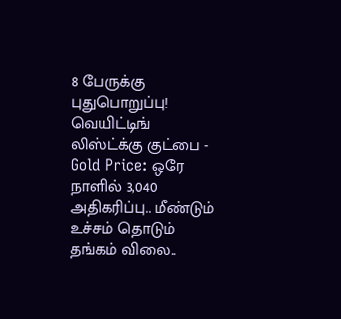8 பேருக்கு புதுபொறுப்பு! வெயிட்டிங் லிஸ்ட்க்கு குட்பை -
Gold Price: ஒரே நாளில் 3,040 அதிகரிப்பு.. மீண்டும் உச்சம் தொடும் தங்கம் விலை..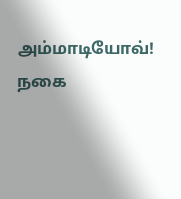அம்மாடியோவ்! நகை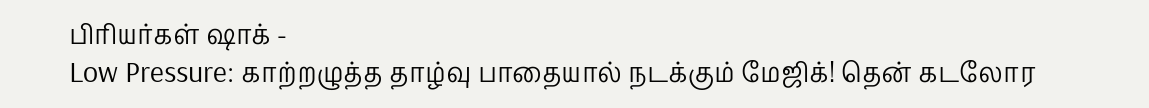பிரியர்கள் ஷாக் -
Low Pressure: காற்றழுத்த தாழ்வு பாதையால் நடக்கும் மேஜிக்! தென் கடலோர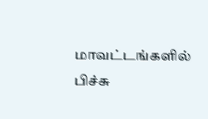மாவட்டங்களில் பிச்சு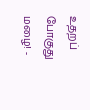உதறப் போகுது மழை! -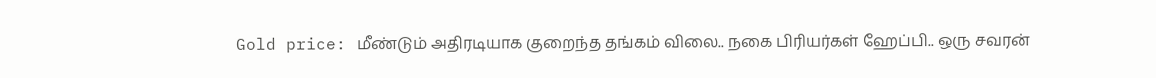Gold price: மீண்டும் அதிரடியாக குறைந்த தங்கம் விலை.. நகை பிரியர்கள் ஹேப்பி.. ஒரு சவரன்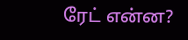ரேட் என்ன?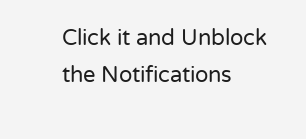Click it and Unblock the Notifications